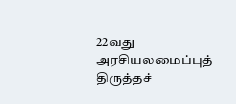22வது அரசியலமைப்புத் திருத்தச்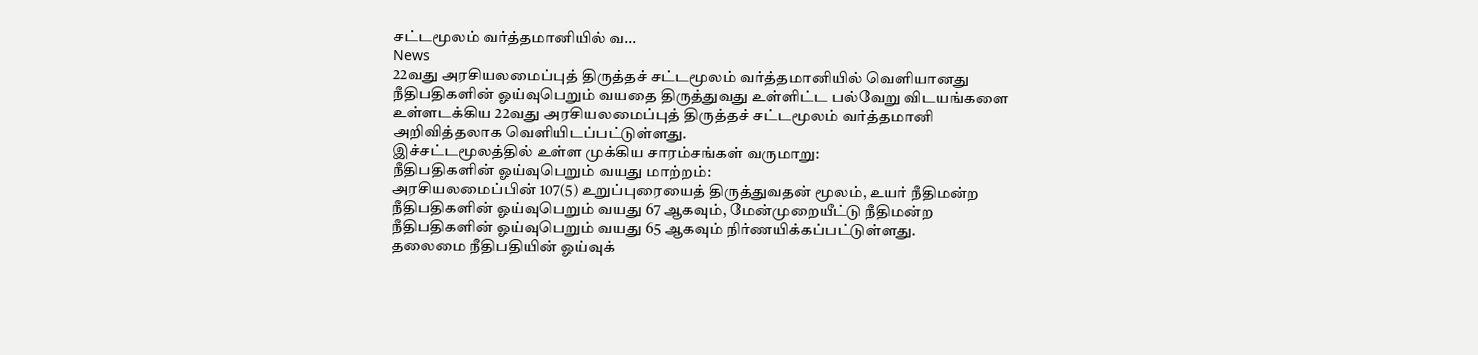சட்டமூலம் வர்த்தமானியில் வ...
News
22வது அரசியலமைப்புத் திருத்தச் சட்டமூலம் வர்த்தமானியில் வெளியானது
நீதிபதிகளின் ஓய்வுபெறும் வயதை திருத்துவது உள்ளிட்ட பல்வேறு விடயங்களை உள்ளடக்கிய 22வது அரசியலமைப்புத் திருத்தச் சட்டமூலம் வர்த்தமானி அறிவித்தலாக வெளியிடப்பட்டுள்ளது.
இச்சட்டமூலத்தில் உள்ள முக்கிய சாரம்சங்கள் வருமாறு:
நீதிபதிகளின் ஓய்வுபெறும் வயது மாற்றம்:
அரசியலமைப்பின் 107(5) உறுப்புரையைத் திருத்துவதன் மூலம், உயர் நீதிமன்ற நீதிபதிகளின் ஓய்வுபெறும் வயது 67 ஆகவும், மேன்முறையீட்டு நீதிமன்ற நீதிபதிகளின் ஓய்வுபெறும் வயது 65 ஆகவும் நிர்ணயிக்கப்பட்டுள்ளது.
தலைமை நீதிபதியின் ஓய்வுக்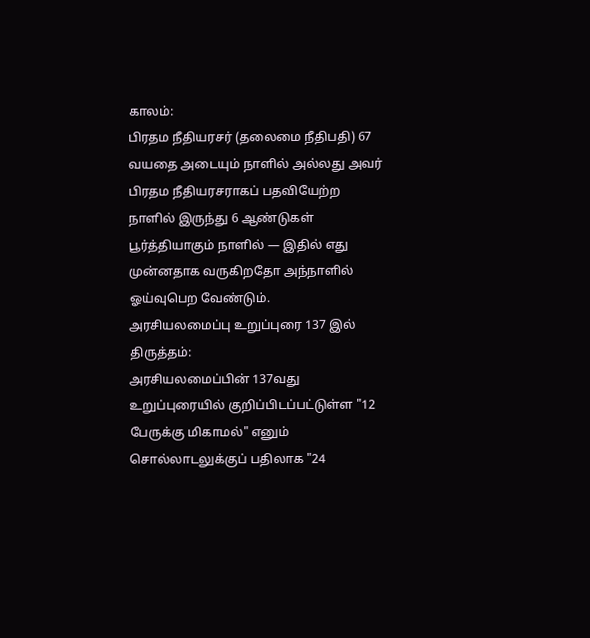காலம்:
பிரதம நீதியரசர் (தலைமை நீதிபதி) 67 வயதை அடையும் நாளில் அல்லது அவர் பிரதம நீதியரசராகப் பதவியேற்ற நாளில் இருந்து 6 ஆண்டுகள் பூர்த்தியாகும் நாளில் — இதில் எது முன்னதாக வருகிறதோ அந்நாளில் ஓய்வுபெற வேண்டும்.
அரசியலமைப்பு உறுப்புரை 137 இல் திருத்தம்:
அரசியலமைப்பின் 137வது உறுப்புரையில் குறிப்பிடப்பட்டுள்ள "12 பேருக்கு மிகாமல்" எனும் சொல்லாடலுக்குப் பதிலாக "24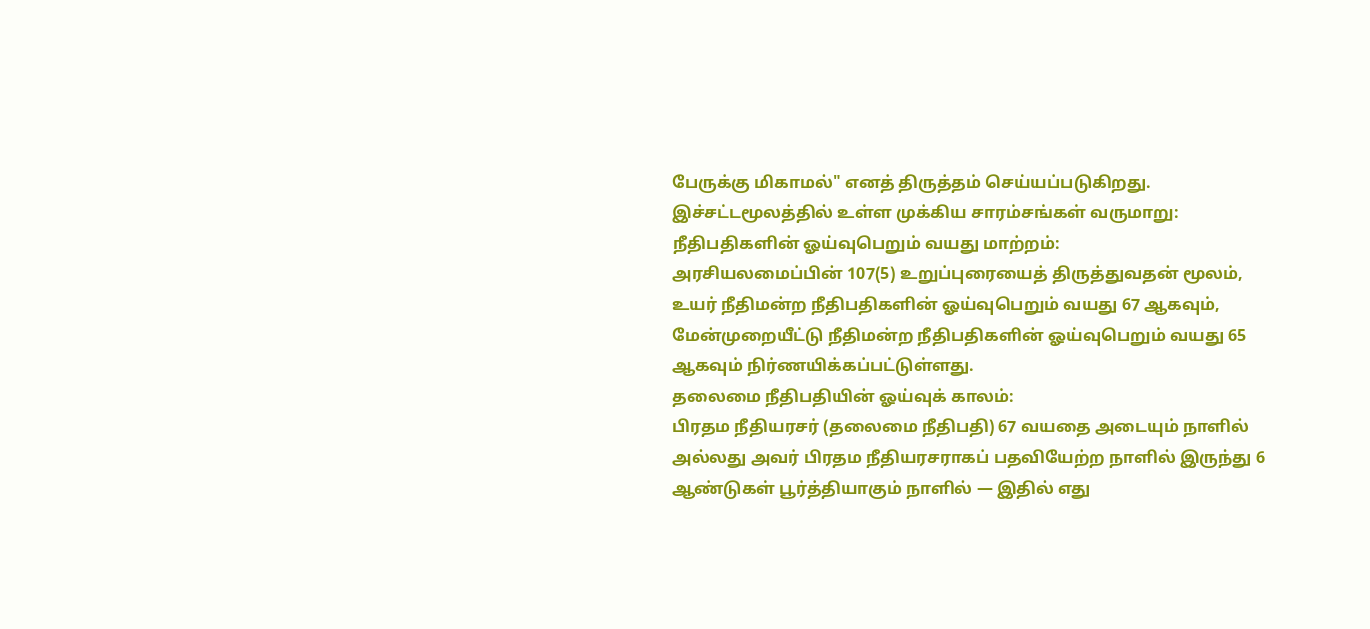பேருக்கு மிகாமல்" எனத் திருத்தம் செய்யப்படுகிறது.
இச்சட்டமூலத்தில் உள்ள முக்கிய சாரம்சங்கள் வருமாறு:
நீதிபதிகளின் ஓய்வுபெறும் வயது மாற்றம்:
அரசியலமைப்பின் 107(5) உறுப்புரையைத் திருத்துவதன் மூலம், உயர் நீதிமன்ற நீதிபதிகளின் ஓய்வுபெறும் வயது 67 ஆகவும், மேன்முறையீட்டு நீதிமன்ற நீதிபதிகளின் ஓய்வுபெறும் வயது 65 ஆகவும் நிர்ணயிக்கப்பட்டுள்ளது.
தலைமை நீதிபதியின் ஓய்வுக் காலம்:
பிரதம நீதியரசர் (தலைமை நீதிபதி) 67 வயதை அடையும் நாளில் அல்லது அவர் பிரதம நீதியரசராகப் பதவியேற்ற நாளில் இருந்து 6 ஆண்டுகள் பூர்த்தியாகும் நாளில் — இதில் எது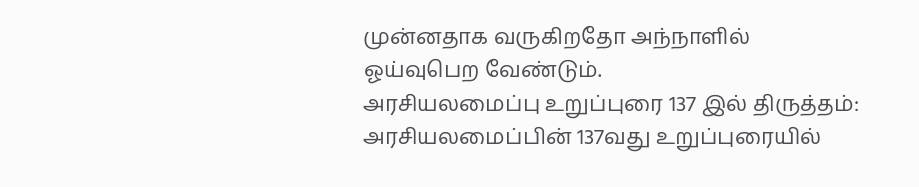முன்னதாக வருகிறதோ அந்நாளில் ஓய்வுபெற வேண்டும்.
அரசியலமைப்பு உறுப்புரை 137 இல் திருத்தம்:
அரசியலமைப்பின் 137வது உறுப்புரையில்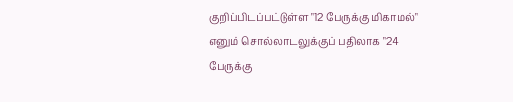குறிப்பிடப்பட்டுள்ள "12 பேருக்கு மிகாமல்" எனும் சொல்லாடலுக்குப் பதிலாக "24 பேருக்கு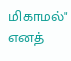மிகாமல்" எனத்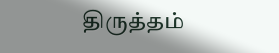திருத்தம்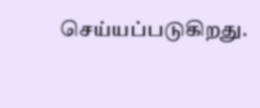செய்யப்படுகிறது.